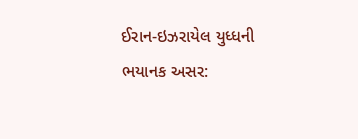ઈરાન-ઇઝરાયેલ યુધ્ધની ભયાનક અસર: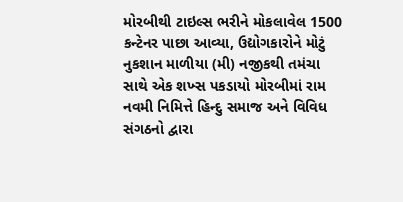મોરબીથી ટાઇલ્સ ભરીને મોકલાવેલ 1500 કન્ટેનર પાછા આવ્યા, ઉદ્યોગકારોને મોટું નુકશાન માળીયા (મી) નજીકથી તમંચા સાથે એક શખ્સ પકડાયો મોરબીમાં રામ નવમી નિમિત્તે હિન્દુ સમાજ અને વિવિધ સંગઠનો દ્વારા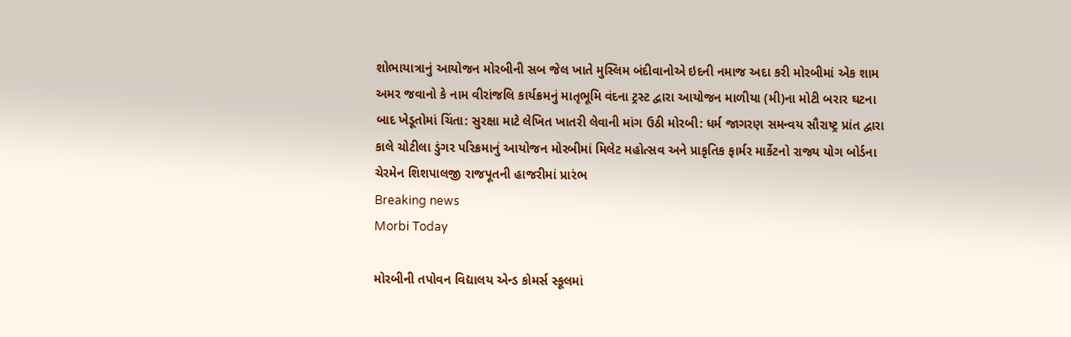શોભાયાત્રાનું આયોજન મોરબીની સબ જેલ ખાતે મુસ્લિમ બંદીવાનોએ ઇદની નમાજ અદા કરી મોરબીમાં એક શામ અમર જવાનો કે નામ વીરાંજલિ કાર્યક્રમનું માતૃભૂમિ વંદના ટ્રસ્ટ દ્વારા આયોજન માળીયા (મી)ના મોટી બરાર ઘટના બાદ ખેડૂતોમાં ચિંતા: સુરક્ષા માટે લેખિત ખાતરી લેવાની માંગ ઉઠી મોરબી: ધર્મ જાગરણ સમન્વય સૌરાષ્ટ્ર પ્રાંત દ્વારા કાલે ચોટીલા ડુંગર પરિક્રમાનું આયોજન મોરબીમાં મિલેટ મહોત્સવ અને પ્રાકૃતિક ફાર્મર માર્કેટનો રાજ્ય યોગ બોર્ડના ચેરમેન શિશપાલજી રાજપૂતની હાજરીમાં પ્રારંભ
Breaking news
Morbi Today

મોરબીની તપોવન વિદ્યાલય એન્ડ કોમર્સ સ્કૂલમાં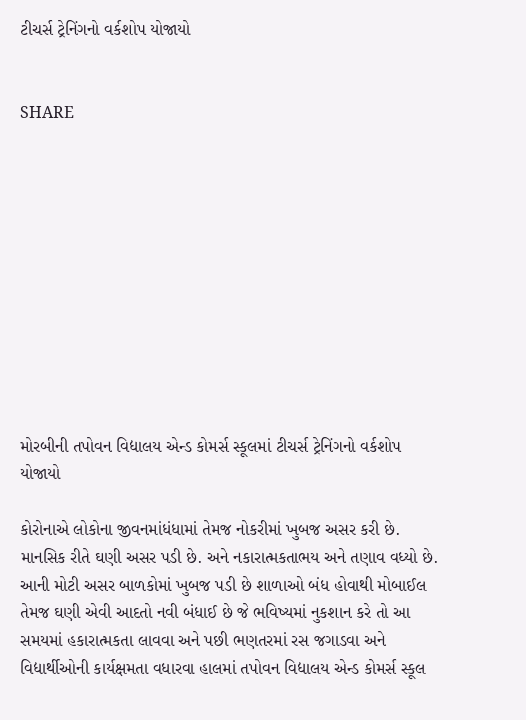ટીચર્સ ટ્રેનિંગનો વર્કશોપ યોજાયો


SHARE











મોરબીની તપોવન વિદ્યાલય એન્ડ કોમર્સ સ્કૂલમાં ટીચર્સ ટ્રેનિંગનો વર્કશોપ યોજાયો

કોરોનાએ લોકોના જીવનમાંધંધામાં તેમજ નોકરીમાં ખુબજ અસર કરી છે. માનસિક રીતે ઘણી અસર પડી છે. અને નકારાત્મકતાભય અને તણાવ વધ્યો છે. આની મોટી અસર બાળકોમાં ખુબજ પડી છે શાળાઓ બંધ હોવાથી મોબાઈલ તેમજ ઘણી એવી આદતો નવી બંધાઈ છે જે ભવિષ્યમાં નુકશાન કરે તો આ સમયમાં હકારાત્મકતા લાવવા અને પછી ભણતરમાં રસ જગાડવા અને વિદ્યાર્થીઓની કાર્યક્ષમતા વધારવા હાલમાં તપોવન વિદ્યાલય એન્ડ કોમર્સ સ્કૂલ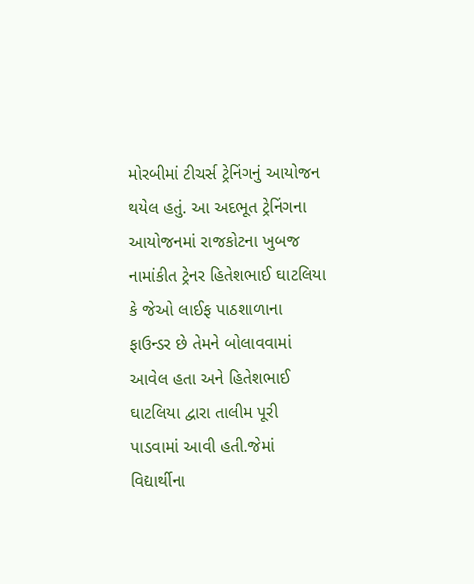મોરબીમાં ટીચર્સ ટ્રેનિંગનું આયોજન થયેલ હતું. આ અદભૂત ટ્રેનિંગના આયોજનમાં રાજકોટના ખુબજ નામાંકીત ટ્રેનર હિતેશભાઈ ઘાટલિયા કે જેઓ લાઈફ પાઠશાળાના ફાઉન્ડર છે તેમને બોલાવવામાં આવેલ હતા અને હિતેશભાઈ ઘાટલિયા દ્વારા તાલીમ પૂરી પાડવામાં આવી હતી.જેમાં વિદ્યાર્થીના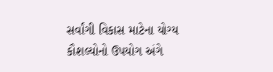સર્વાંગી વિકાસ માટેના યોગ્ય કૌશલ્યોનો ઉપયોગ અંગે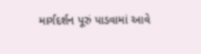માર્ગદર્શન પૂરું પાડવામાં આવે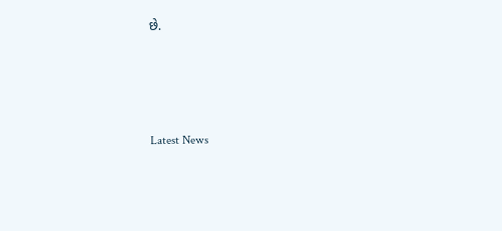છે.






Latest News